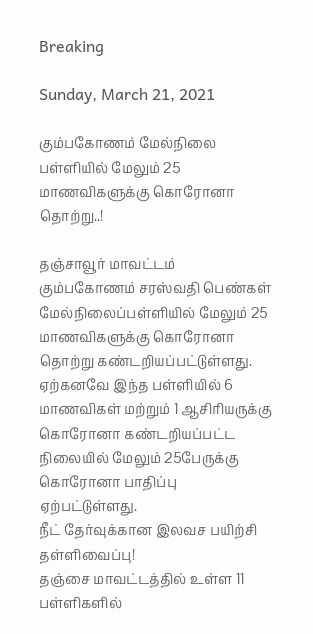Breaking

Sunday, March 21, 2021

கும்பகோணம் மேல்நிலை பள்ளியில் மேலும் 25 மாணவிகளுக்கு கொரோனா தொற்று..!

தஞ்சாவூர் மாவட்டம் கும்பகோணம் சரஸ்வதி பெண்கள் மேல்நிலைப்பள்ளியில் மேலும் 25 மாணவிகளுக்கு கொரோனா தொற்று கண்டறியப்பட்டுள்ளது. ஏற்கனவே இந்த பள்ளியில் 6 மாணவிகள் மற்றும் 1 ஆசிரியருக்கு கொரோனா கண்டறியப்பட்ட நிலையில் மேலும் 25பேருக்கு கொரோனா பாதிப்பு ஏற்பட்டுள்ளது.
நீட் தேர்வுக்கான இலவச பயிற்சி தள்ளிவைப்பு!
தஞ்சை மாவட்டத்தில் உள்ள 11 பள்ளிகளில்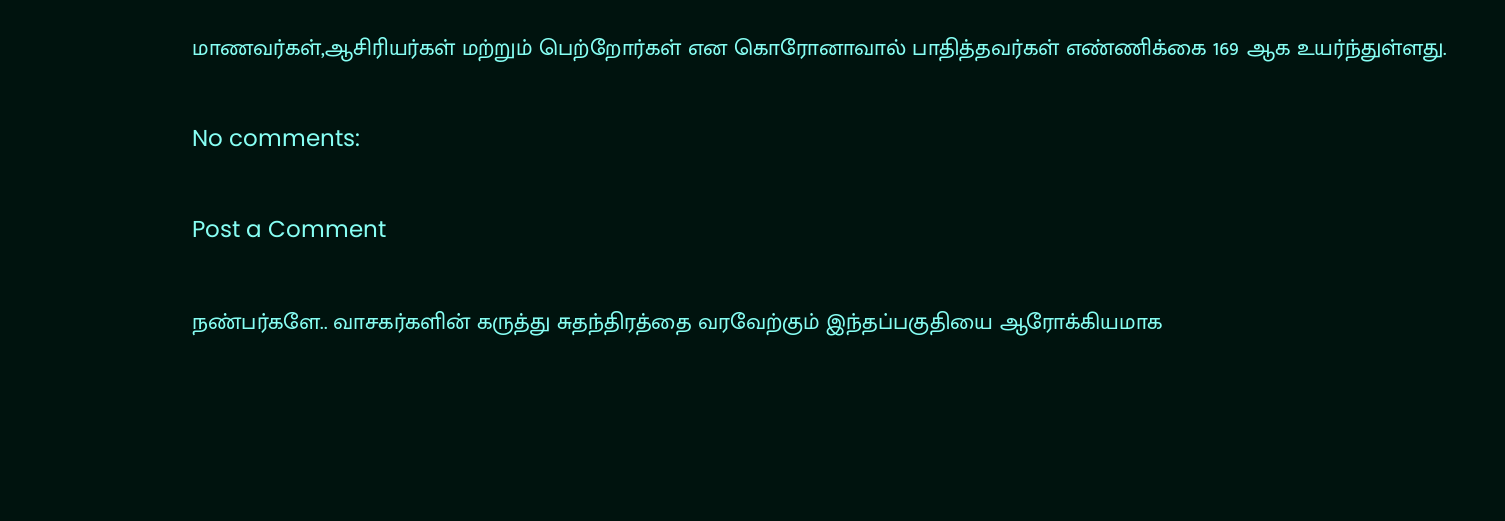மாணவர்கள்,ஆசிரியர்கள் மற்றும் பெற்றோர்கள் என கொரோனாவால் பாதித்தவர்கள் எண்ணிக்கை 169 ஆக உயர்ந்துள்ளது.

No comments:

Post a Comment

நண்பர்களே.. வாசகர்களின் கருத்து சுதந்திரத்தை வரவேற்கும் இந்தப்பகுதியை ஆரோக்கியமாக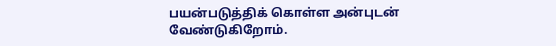பயன்படுத்திக் கொள்ள அன்புடன் வேண்டுகிறோம்.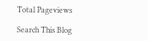Total Pageviews

Search This Blog